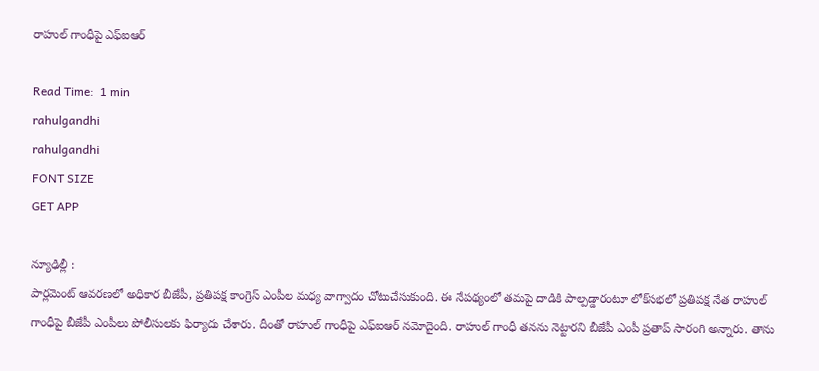రాహుల్ గాంధీపై ఎఫ్ఐఆర్

Read Time:  1 min
rahulgandhi
rahulgandhi
FONT SIZE
GET APP

న్యూఢిల్లీ :
పార్లమెంట్ ఆవరణలో అధికార బీజేపీ, ప్రతిపక్ష కాంగ్రెస్ ఎంపీల మధ్య వాగ్వాదం చోటుచేసుకుంది. ఈ నేపథ్యంలో తమపై దాడికి పాల్పడ్డారంటూ లోక్‌సభలో ప్రతిపక్ష నేత రాహుల్ గాంధీపై బీజేపీ ఎంపీలు పోలీసులకు ఫిర్యాదు చేశారు. దీంతో రాహుల్ గాంధీపై ఎఫ్ఐఆర్ నమోదైంది. రాహుల్ గాంధీ తనను నెట్టారని బీజేపీ ఎంపీ ప్రతాప్ సారంగి అన్నారు. తాను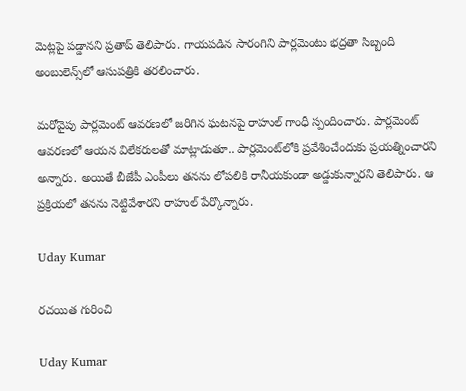మెట్లపై పడ్డానని ప్రతాప్ తెలిపారు. గాయపడిన సారంగిని పార్లమెంటు భద్రతా సిబ్బంది అంబులెన్స్‌లో ఆసుపత్రికి తరలించారు.

మరోవైపు పార్లమెంట్ ఆవరణలో జరిగిన ఘటనపై రాహుల్ గాంధీ స్పందించారు. పార్లమెంట్ ఆవరణలో ఆయన విలేకరులతో మాట్లాడుతూ.. పార్లమెంట్‌లోకి ప్రవేశించేందుకు ప్రయత్నించారని అన్నారు. అయితే బీజేపీ ఎంపీలు తనను లోపలికి రానీయకుండా అడ్డుకున్నారని తెలిపారు. ఆ ప్రక్రియలో తనను నెట్టివేశారని రాహుల్ పేర్కొన్నారు.

Uday Kumar

రచయిత గురించి

Uday Kumar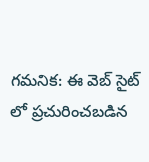గమనిక: ఈ వెబ్ సైట్ లో ప్రచురించబడిన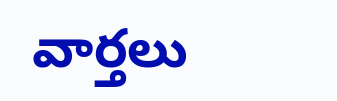వార్తలు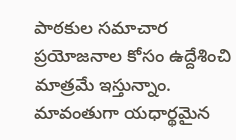పాఠకుల సమాచార ప్రయోజనాల కోసం ఉద్దేశించి మాత్రమే ఇస్తున్నాం. మావంతుగా యధార్థమైన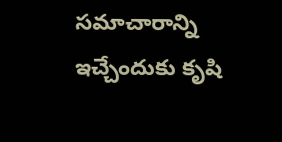సమాచారాన్ని ఇచ్చేందుకు కృషి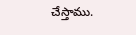చేస్తాము.